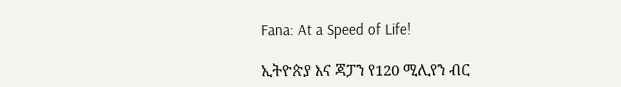Fana: At a Speed of Life!

ኢትዮጵያ እና ጃፓን የ120 ሚሊየን ብር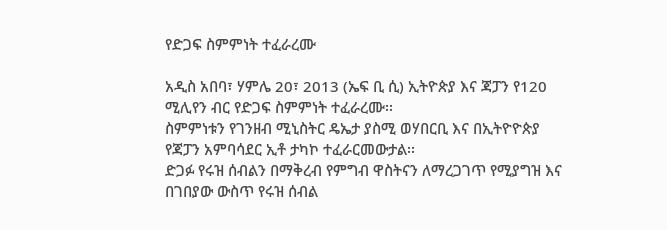የድጋፍ ስምምነት ተፈራረሙ

አዲስ አበባ፣ ሃምሌ 20፣ 2013 (ኤፍ ቢ ሲ) ኢትዮጵያ እና ጃፓን የ120 ሚሊየን ብር የድጋፍ ስምምነት ተፈራረሙ፡፡
ስምምነቱን የገንዘብ ሚኒስትር ዴኤታ ያስሚ ወሃበርቢ እና በኢትዮዮጵያ የጃፓን አምባሳደር ኢቶ ታካኮ ተፈራርመውታል፡፡
ድጋፉ የሩዝ ሰብልን በማቅረብ የምግብ ዋስትናን ለማረጋገጥ የሚያግዝ እና በገበያው ውስጥ የሩዝ ሰብል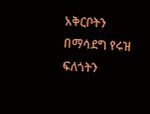አቅርቦትን በማሳደግ የሩዝ ፍለጎትን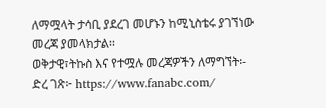ለማሟላት ታሳቢ ያደረገ መሆኑን ከሚኒስቴሩ ያገኘነው መረጃ ያመላክታል፡፡
ወቅታዊ፣ትኩስ እና የተሟሉ መረጃዎችን ለማግኘት፡-
ድረ ገጽ፦ https://www.fanabc.com/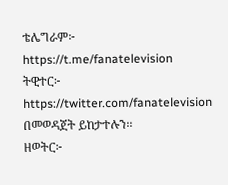ቴሌግራም፦ https://t.me/fanatelevision
ትዊተር፦ https://twitter.com/fanatelevision በመወዳጀት ይከታተሉን፡፡
ዘወትር፦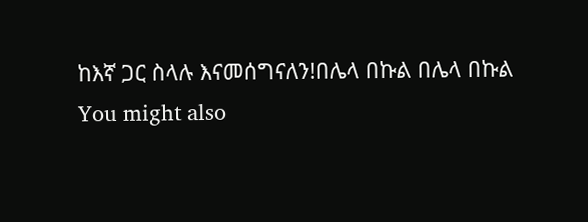ከእኛ ጋር ስላሉ እናመሰግናለን!በሌላ በኩል በሌላ በኩል
You might also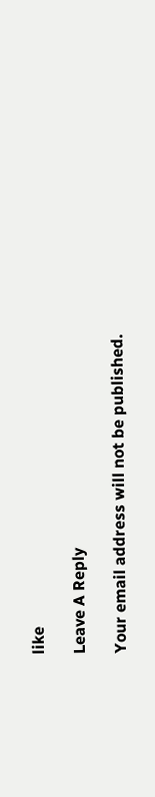like

Leave A Reply

Your email address will not be published.